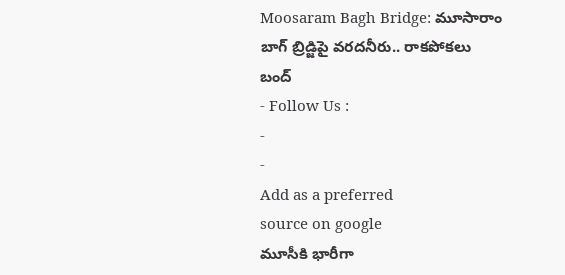Moosaram Bagh Bridge: మూసారాం బాగ్ బ్రిడ్జిపై వరదనీరు.. రాకపోకలు బంద్
- Follow Us :
-
-
Add as a preferred
source on google
మూసీకి భారీగా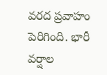వరద ప్రవాహం పెరిగింది. భారీ వర్షాల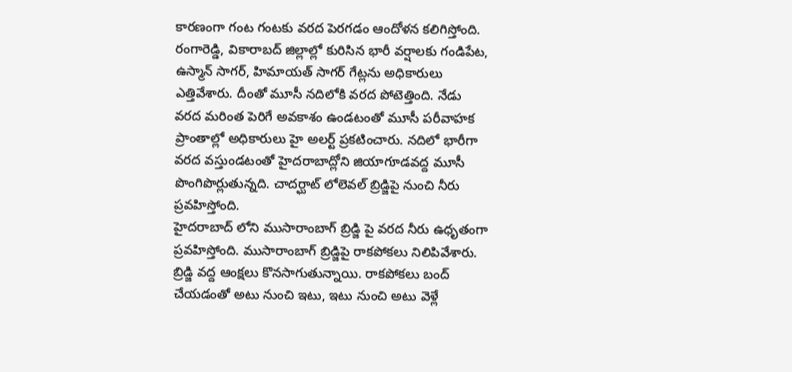కారణంగా గంట గంటకు వరద పెరగడం ఆందోళన కలిగిస్తోంది. రంగారెడ్డి, వికారాబద్ జిల్లాల్లో కురిసిన భారీ వర్షాలకు గండిపేట, ఉస్మాన్ సాగర్, హిమాయత్ సాగర్ గేట్లను అధికారులు ఎత్తివేశారు. దీంతో మూసీ నదిలోకి వరద పోటెత్తింది. నేడు వరద మరింత పెరిగే అవకాశం ఉండటంతో మూసీ పరీవాహక ప్రాంతాల్లో అధికారులు హై అలర్ట్ ప్రకటించారు. నదిలో భారీగా వరద వస్తుండటంతో హైదరాబాద్లోని జియాగూడవద్ద మూసీ పొంగిపొర్లుతున్నది. చాదర్ఘాట్ లోలెవల్ బ్రిడ్జిపై నుంచి నీరు ప్రవహిస్తోంది.
హైదరాబాద్ లోని ముసారాంబాగ్ బ్రిడ్జి పై వరద నీరు ఉధృతంగా ప్రవహిస్తోంది. ముసారాంబాగ్ బ్రిడ్జిపై రాకపోకలు నిలిపివేశారు. బ్రిడ్జి వద్ద ఆంక్షలు కొనసాగుతున్నాయి. రాకపోకలు బంద్ చేయడంతో అటు నుంచి ఇటు, ఇటు నుంచి అటు వెళ్లే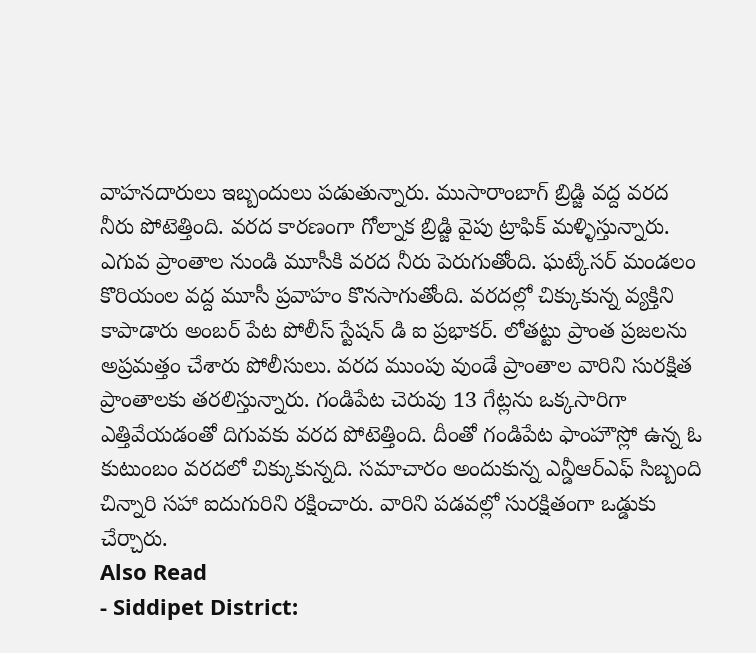వాహనదారులు ఇబ్బందులు పడుతున్నారు. ముసారాంబాగ్ బ్రిడ్జి వద్ద వరద నీరు పోటెత్తింది. వరద కారణంగా గోల్నాక బ్రిడ్జి వైపు ట్రాఫిక్ మళ్ళిస్తున్నారు. ఎగువ ప్రాంతాల నుండి మూసీకి వరద నీరు పెరుగుతోంది. ఘట్కేసర్ మండలం కొరియంల వద్ద మూసీ ప్రవాహం కొనసాగుతోంది. వరదల్లో చిక్కుకున్న వ్యక్తిని కాపాడారు అంబర్ పేట పోలీస్ స్టేషన్ డి ఐ ప్రభాకర్. లోతట్టు ప్రాంత ప్రజలను అప్రమత్తం చేశారు పోలీసులు. వరద ముంపు వుండే ప్రాంతాల వారిని సురక్షిత ప్రాంతాలకు తరలిస్తున్నారు. గండిపేట చెరువు 13 గేట్లను ఒక్కసారిగా ఎత్తివేయడంతో దిగువకు వరద పోటెత్తింది. దీంతో గండిపేట ఫాంహౌస్లో ఉన్న ఓ కుటుంబం వరదలో చిక్కుకున్నది. సమాచారం అందుకున్న ఎన్డీఆర్ఎఫ్ సిబ్బంది చిన్నారి సహా ఐదుగురిని రక్షించారు. వారిని పడవల్లో సురక్షితంగా ఒడ్డుకు చేర్చారు.
Also Read
- Siddipet District: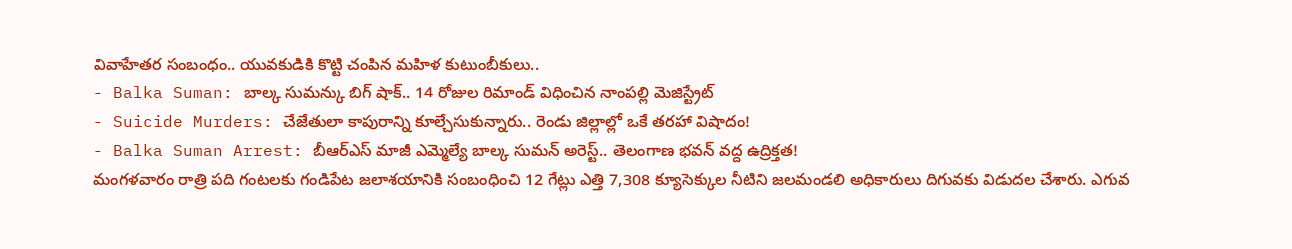వివాహేతర సంబంధం.. యువకుడికి కొట్టి చంపిన మహిళ కుటుంబీకులు..
- Balka Suman: బాల్క సుమన్కు బిగ్ షాక్.. 14 రోజుల రిమాండ్ విధించిన నాంపల్లి మెజిస్ట్రేట్
- Suicide Murders: చేజేతులా కాపురాన్ని కూల్చేసుకున్నారు.. రెండు జిల్లాల్లో ఒకే తరహా విషాదం!
- Balka Suman Arrest: బీఆర్ఎస్ మాజీ ఎమ్మెల్యే బాల్క సుమన్ అరెస్ట్.. తెలంగాణ భవన్ వద్ద ఉద్రిక్తత!
మంగళవారం రాత్రి పది గంటలకు గండిపేట జలాశయానికి సంబంధించి 12 గేట్లు ఎత్తి 7,308 క్యూసెక్కుల నీటిని జలమండలి అధికారులు దిగువకు విడుదల చేశారు. ఎగువ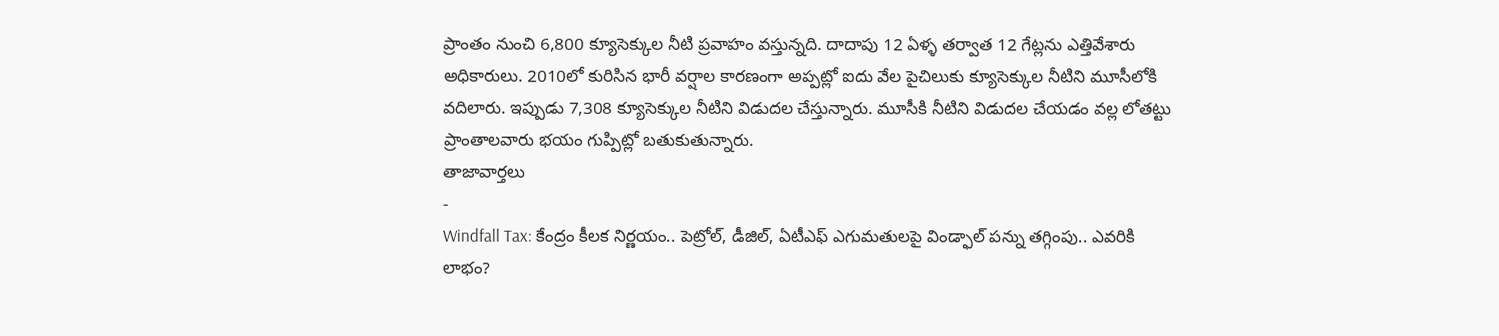ప్రాంతం నుంచి 6,800 క్యూసెక్కుల నీటి ప్రవాహం వస్తున్నది. దాదాపు 12 ఏళ్ళ తర్వాత 12 గేట్లను ఎత్తివేశారు అధికారులు. 2010లో కురిసిన భారీ వర్షాల కారణంగా అప్పట్లో ఐదు వేల పైచిలుకు క్యూసెక్కుల నీటిని మూసీలోకి వదిలారు. ఇప్పుడు 7,308 క్యూసెక్కుల నీటిని విడుదల చేస్తున్నారు. మూసీకి నీటిని విడుదల చేయడం వల్ల లోతట్టు ప్రాంతాలవారు భయం గుప్పిట్లో బతుకుతున్నారు.
తాజావార్తలు
-
Windfall Tax: కేంద్రం కీలక నిర్ణయం.. పెట్రోల్, డీజిల్, ఏటీఎఫ్ ఎగుమతులపై విండ్ఫాల్ పన్ను తగ్గింపు.. ఎవరికి లాభం?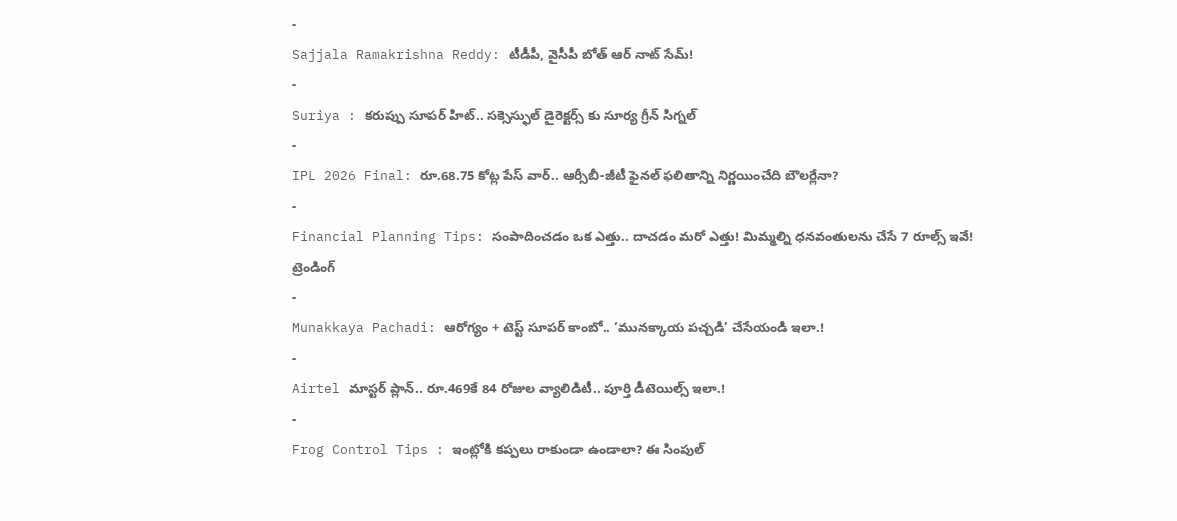-
Sajjala Ramakrishna Reddy: టీడీపీ, వైసీపీ బోత్ ఆర్ నాట్ సేమ్!
-
Suriya : కరుప్పు సూపర్ హిట్.. సక్సెస్ఫుల్ డైరెక్టర్స్ కు సూర్య గ్రీన్ సిగ్నల్
-
IPL 2026 Final: రూ.68.75 కోట్ల పేస్ వార్.. ఆర్సీబీ-జీటీ ఫైనల్ ఫలితాన్ని నిర్ణయించేది బౌలర్లేనా?
-
Financial Planning Tips: సంపాదించడం ఒక ఎత్తు.. దాచడం మరో ఎత్తు! మిమ్మల్ని ధనవంతులను చేసే 7 రూల్స్ ఇవే!
ట్రెండింగ్
-
Munakkaya Pachadi: ఆరోగ్యం + టెస్ట్ సూపర్ కాంబో.. ‘మునక్కాయ పచ్చడి’ చేసేయండి ఇలా.!
-
Airtel మాస్టర్ ప్లాన్.. రూ.469కే 84 రోజుల వ్యాలిడిటీ.. పూర్తి డీటెయిల్స్ ఇలా.!
-
Frog Control Tips : ఇంట్లోకి కప్పలు రాకుండా ఉండాలా? ఈ సింపుల్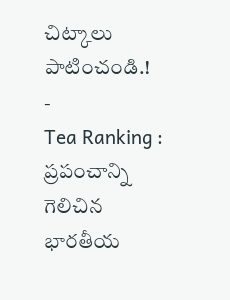చిట్కాలు పాటించండి.!
-
Tea Ranking : ప్రపంచాన్ని గెలిచిన భారతీయ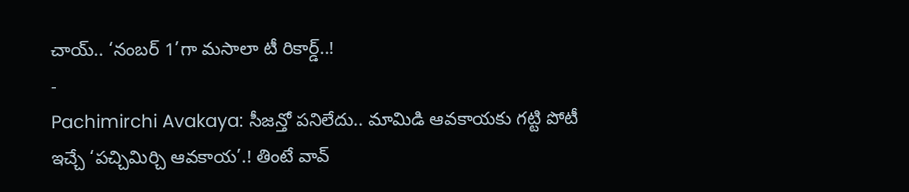చాయ్.. ‘నంబర్ 1’గా మసాలా టీ రికార్డ్..!
-
Pachimirchi Avakaya: సీజన్తో పనిలేదు.. మామిడి ఆవకాయకు గట్టి పోటీ ఇచ్చే ‘పచ్చిమిర్చి ఆవకాయ’.! తింటే వావ్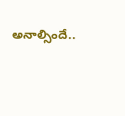అనాల్సిందే..